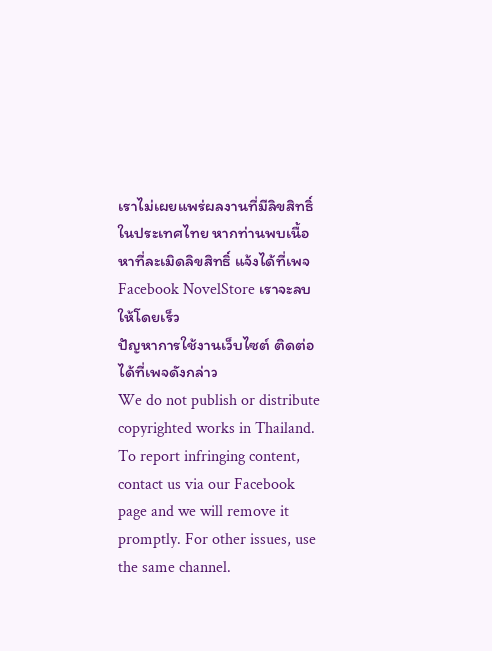เราไม่เผยแพร่ผลงานที่มีลิขสิทธิ์ในประเทศไทย หากท่านพบเนื้อหาที่ละเมิดลิขสิทธิ์ แจ้งได้ที่เพจ Facebook NovelStore เราจะลบให้โดยเร็ว
ปัญหาการใช้งานเว็บไซต์ ติดต่อได้ที่เพจดังกล่าว
We do not publish or distribute copyrighted works in Thailand. To report infringing content, contact us via our Facebook page and we will remove it promptly. For other issues, use the same channel.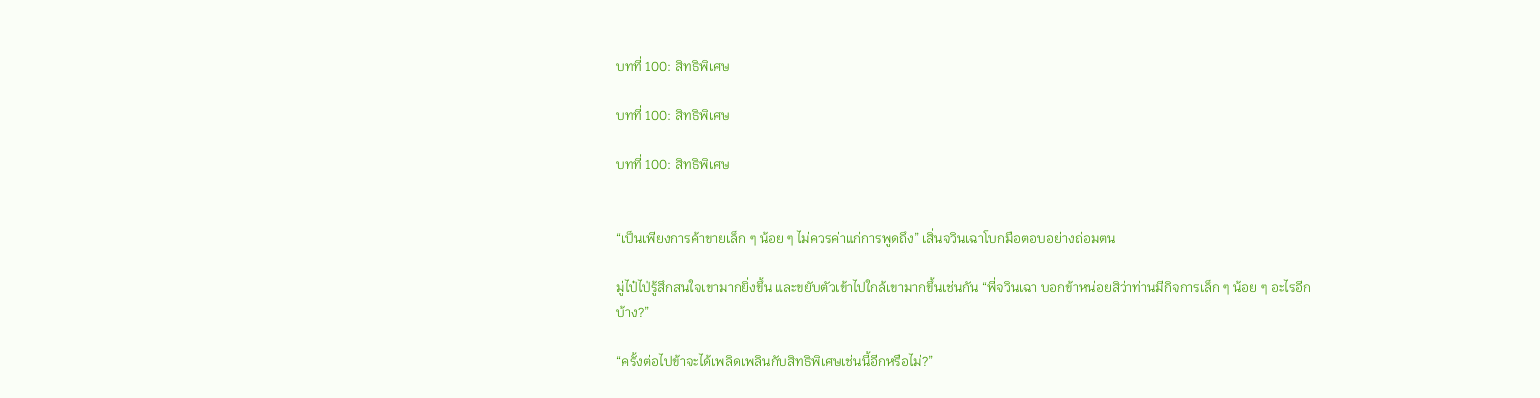บทที่ 100: สิทธิพิเศษ

บทที่ 100: สิทธิพิเศษ

บทที่ 100: สิทธิพิเศษ


“เป็นเพียงการค้าขายเล็ก ๆ น้อย ๆ ไม่ควรค่าแก่การพูดถึง” เสิ่นจวินเฉาโบกมือตอบอย่างถ่อมตน

มู่ไป๋ไป่รู้สึกสนใจเขามากยิ่งขึ้น และขยับตัวเข้าไปใกล้เขามากขึ้นเช่นกัน “พี่จวินเฉา บอกข้าหน่อยสิว่าท่านมีกิจการเล็ก ๆ น้อย ๆ อะไรอีกบ้าง?”

“ครั้งต่อไปข้าจะได้เพลิดเพลินกับสิทธิพิเศษเช่นนี้อีกหรือไม่?”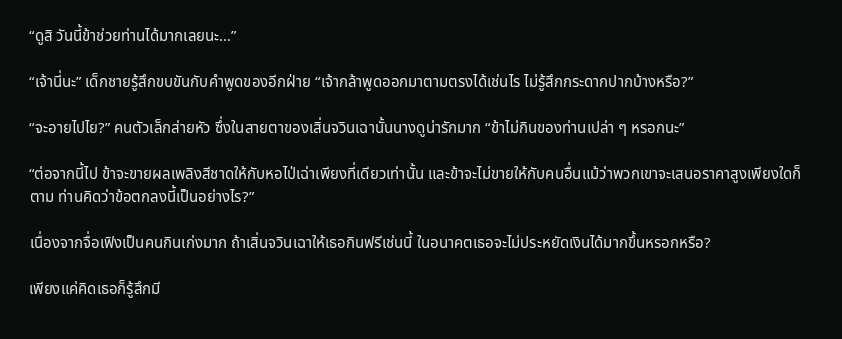“ดูสิ วันนี้ข้าช่วยท่านได้มากเลยนะ…”

“เจ้านี่นะ” เด็กชายรู้สึกขบขันกับคำพูดของอีกฝ่าย “เจ้ากล้าพูดออกมาตามตรงได้เช่นไร ไม่รู้สึกกระดากปากบ้างหรือ?”

“จะอายไปไย?” คนตัวเล็กส่ายหัว ซึ่งในสายตาของเสิ่นจวินเฉานั้นนางดูน่ารักมาก “ข้าไม่กินของท่านเปล่า ๆ หรอกนะ”

“ต่อจากนี้ไป ข้าจะขายผลเพลิงสีชาดให้กับหอไป่เฉ่าเพียงที่เดียวเท่านั้น และข้าจะไม่ขายให้กับคนอื่นแม้ว่าพวกเขาจะเสนอราคาสูงเพียงใดก็ตาม ท่านคิดว่าข้อตกลงนี้เป็นอย่างไร?”

เนื่องจากจื่อเฟิงเป็นคนกินเก่งมาก ถ้าเสิ่นจวินเฉาให้เธอกินฟรีเช่นนี้ ในอนาคตเธอจะไม่ประหยัดเงินได้มากขึ้นหรอกหรือ?

เพียงแค่คิดเธอก็รู้สึกมี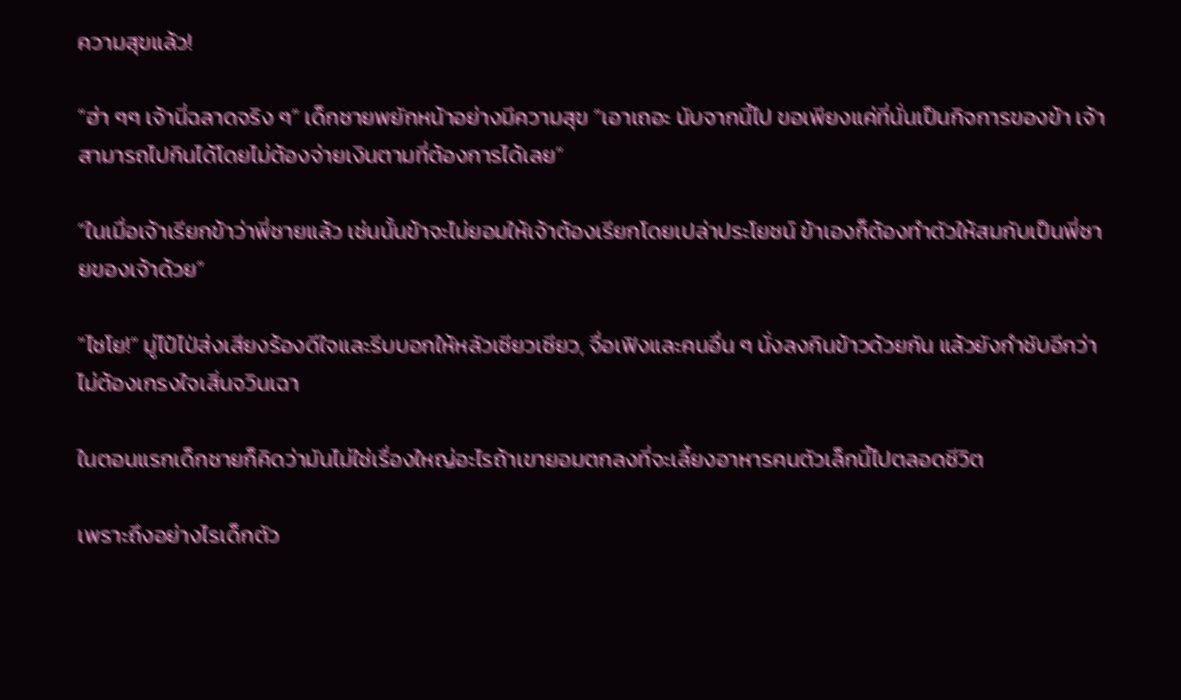ความสุขแล้ว!

“ฮ่า ๆๆ เจ้านี่ฉลาดจริง ๆ” เด็กชายพยักหน้าอย่างมีความสุข “เอาเถอะ นับจากนี้ไป ขอเพียงแค่ที่นั่นเป็นกิจการของข้า เจ้าสามารถไปกินได้โดยไม่ต้องจ่ายเงินตามที่ต้องการได้เลย”

“ในเมื่อเจ้าเรียกข้าว่าพี่ชายแล้ว เช่นนั้นข้าจะไม่ยอมให้เจ้าต้องเรียกโดยเปล่าประโยชน์ ข้าเองก็ต้องทำตัวให้สมกับเป็นพี่ชายของเจ้าด้วย”

“ไชโย!” มู่ไป๋ไป่ส่งเสียงร้องดีใจและรีบบอกให้หลัวเซียวเซียว, จื่อเฟิงและคนอื่น ๆ นั่งลงกินข้าวด้วยกัน แล้วยังกำชับอีกว่าไม่ต้องเกรงใจเสิ่นจวินเฉา

ในตอนแรกเด็กชายก็คิดว่ามันไม่ใช่เรื่องใหญ่อะไรถ้าเขายอมตกลงที่จะเลี้ยงอาหารคนตัวเล็กนี้ไปตลอดชีวิต

เพราะถึงอย่างไรเด็กตัว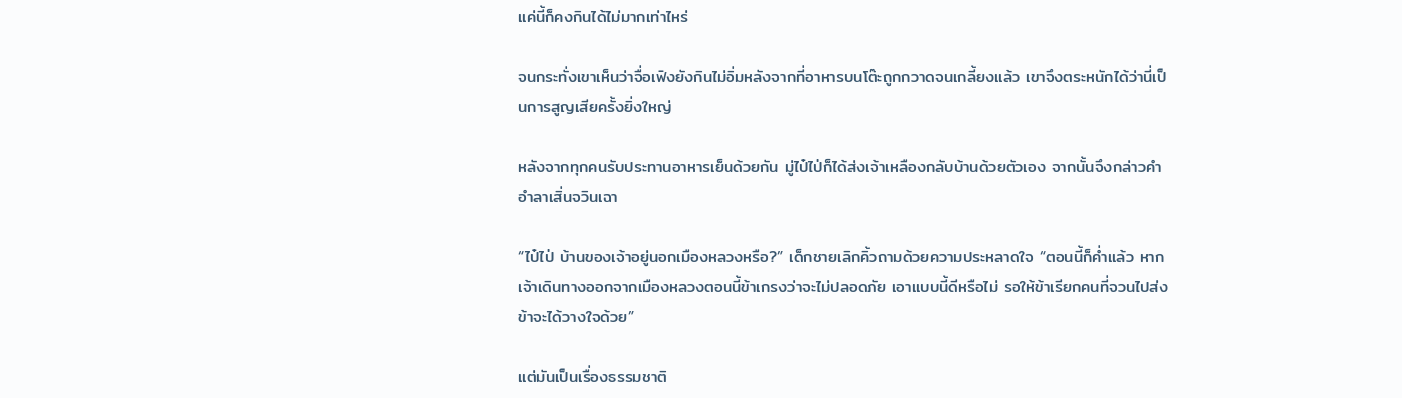แค่นี้ก็คงกินได้ไม่มากเท่าไหร่

จนกระทั่งเขาเห็นว่าจื่อเฟิงยังกินไม่อิ่มหลังจากที่อาหารบนโต๊ะถูกกวาดจนเกลี้ยงแล้ว เขาจึงตระหนักได้ว่านี่เป็นการสูญเสียครั้งยิ่งใหญ่

หลังจากทุกคนรับประทานอาหารเย็นด้วยกัน มู่ไป๋ไป่ก็ได้ส่งเจ้าเหลืองกลับบ้านด้วยตัวเอง จากนั้นจึงกล่าวคำอำลาเสิ่นจวินเฉา

“ไป๋ไป่ บ้านของเจ้าอยู่นอกเมืองหลวงหรือ?” เด็กชายเลิกคิ้วถามด้วยความประหลาดใจ “ตอนนี้ก็ค่ำแล้ว หากเจ้าเดินทางออกจากเมืองหลวงตอนนี้ข้าเกรงว่าจะไม่ปลอดภัย เอาแบบนี้ดีหรือไม่ รอให้ข้าเรียกคนที่จวนไปส่ง ข้าจะได้วางใจด้วย”

แต่มันเป็นเรื่องธรรมชาติ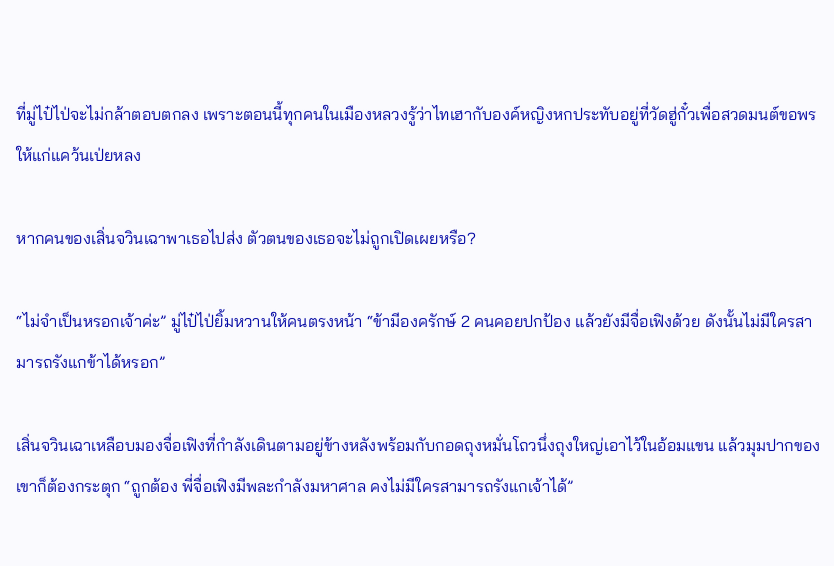ที่มู่ไป๋ไป่จะไม่กล้าตอบตกลง เพราะตอนนี้ทุกคนในเมืองหลวงรู้ว่าไทเฮากับองค์หญิงหกประทับอยู่ที่วัดฮู่กั๋วเพื่อสวดมนต์ขอพรให้แก่แคว้นเป่ยหลง

หากคนของเสิ่นจวินเฉาพาเธอไปส่ง ตัวตนของเธอจะไม่ถูกเปิดเผยหรือ?

“ไม่จำเป็นหรอกเจ้าค่ะ” มู่ไป๋ไป่ยิ้มหวานให้คนตรงหน้า “ข้ามีองครักษ์ 2 คนคอยปกป้อง แล้วยังมีจื่อเฟิงด้วย ดังนั้นไม่มีใครสามารถรังแกข้าได้หรอก”

เสิ่นจวินเฉาเหลือบมองจื่อเฟิงที่กำลังเดินตามอยู่ข้างหลังพร้อมกับกอดถุงหมั่นโถวนึ่งถุงใหญ่เอาไว้ในอ้อมแขน แล้วมุมปากของเขาก็ต้องกระตุก “ถูกต้อง พี่จื่อเฟิงมีพละกำลังมหาศาล คงไม่มีใครสามารถรังแกเจ้าได้”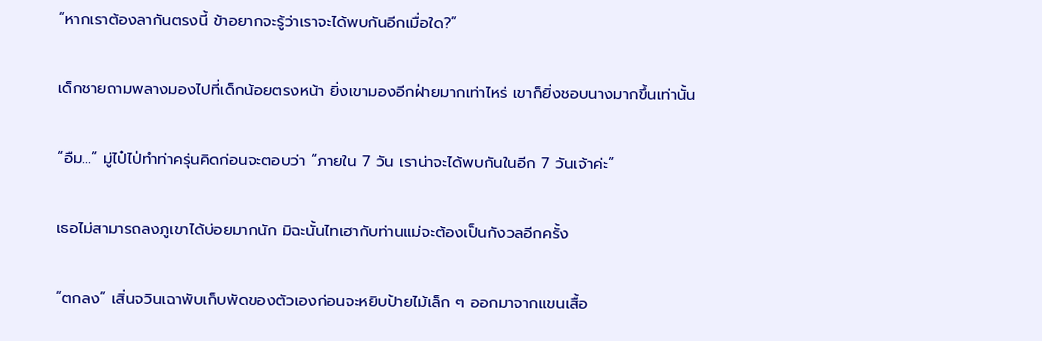“หากเราต้องลากันตรงนี้ ข้าอยากจะรู้ว่าเราจะได้พบกันอีกเมื่อใด?”

เด็กชายถามพลางมองไปที่เด็กน้อยตรงหน้า ยิ่งเขามองอีกฝ่ายมากเท่าไหร่ เขาก็ยิ่งชอบนางมากขึ้นเท่านั้น

“อืม…” มู่ไป๋ไป่ทำท่าครุ่นคิดก่อนจะตอบว่า “ภายใน 7 วัน เราน่าจะได้พบกันในอีก 7 วันเจ้าค่ะ”

เธอไม่สามารถลงภูเขาได้บ่อยมากนัก มิฉะนั้นไทเฮากับท่านแม่จะต้องเป็นกังวลอีกครั้ง

“ตกลง” เสิ่นจวินเฉาพับเก็บพัดของตัวเองก่อนจะหยิบป้ายไม้เล็ก ๆ ออกมาจากแขนเสื้อ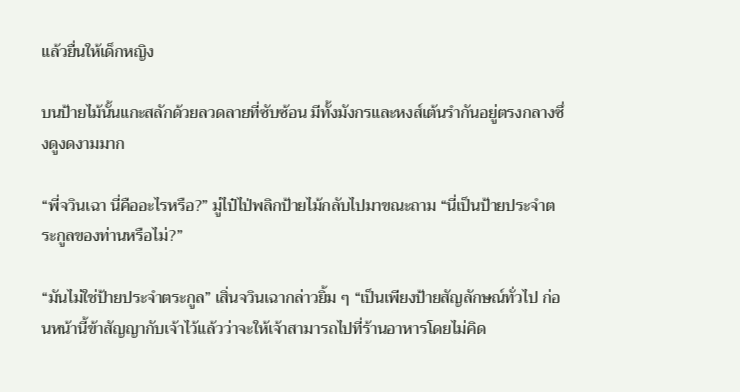แล้วยื่นให้เด็กหญิง

บนป้ายไม้นั้นแกะสลักด้วยลวดลายที่ซับซ้อน มีทั้งมังกรและหงส์เต้นรำกันอยู่ตรงกลางซึ่งดูงดงามมาก

“พี่จวินเฉา นี่คืออะไรหรือ?” มู่ไป๋ไป่พลิกป้ายไม้กลับไปมาขณะถาม “นี่เป็นป้ายประจำตระกูลของท่านหรือไม่?”

“มันไม่ใช่ป้ายประจำตระกูล” เสิ่นจวินเฉากล่าวยิ้ม ๆ “เป็นเพียงป้ายสัญลักษณ์ทั่วไป ก่อนหน้านี้ข้าสัญญากับเจ้าไว้แล้วว่าจะให้เจ้าสามารถไปที่ร้านอาหารโดยไม่คิด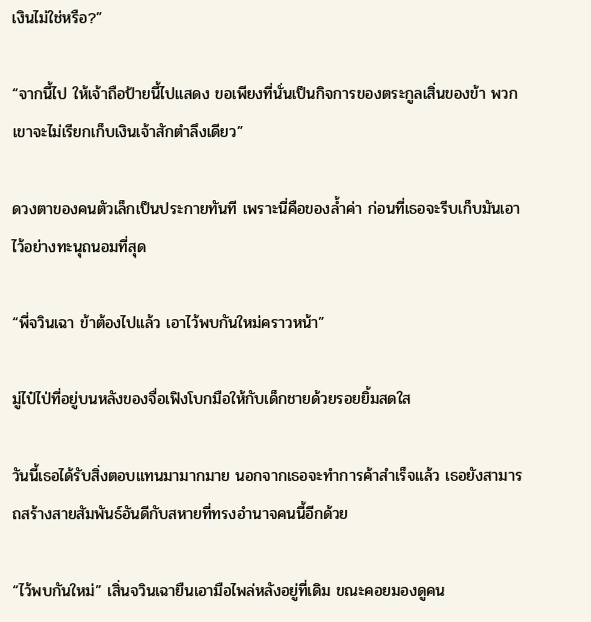เงินไม่ใช่หรือ?”

“จากนี้ไป ให้เจ้าถือป้ายนี้ไปแสดง ขอเพียงที่นั่นเป็นกิจการของตระกูลเสิ่นของข้า พวกเขาจะไม่เรียกเก็บเงินเจ้าสักตำลึงเดียว”

ดวงตาของคนตัวเล็กเป็นประกายทันที เพราะนี่คือของล้ำค่า ก่อนที่เธอจะรีบเก็บมันเอาไว้อย่างทะนุถนอมที่สุด

“พี่จวินเฉา ข้าต้องไปแล้ว เอาไว้พบกันใหม่คราวหน้า”

มู่ไป๋ไป่ที่อยู่บนหลังของจื่อเฟิงโบกมือให้กับเด็กชายด้วยรอยยิ้มสดใส

วันนี้เธอได้รับสิ่งตอบแทนมามากมาย นอกจากเธอจะทำการค้าสำเร็จแล้ว เธอยังสามารถสร้างสายสัมพันธ์อันดีกับสหายที่ทรงอำนาจคนนี้อีกด้วย

“ไว้พบกันใหม่” เสิ่นจวินเฉายืนเอามือไพล่หลังอยู่ที่เดิม ขณะคอยมองดูคน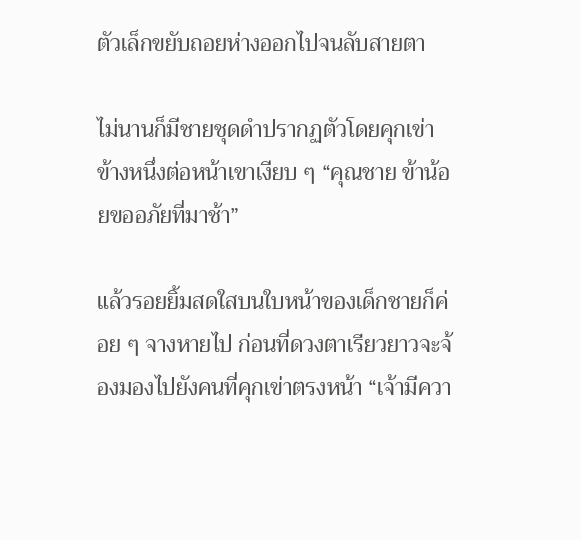ตัวเล็กขยับถอยห่างออกไปจนลับสายตา

ไม่นานก็มีชายชุดดำปรากฏตัวโดยคุกเข่าข้างหนึ่งต่อหน้าเขาเงียบ ๆ “คุณชาย ข้าน้อยขออภัยที่มาช้า”

แล้วรอยยิ้มสดใสบนใบหน้าของเด็กชายก็ค่อย ๆ จางหายไป ก่อนที่ดวงตาเรียวยาวจะจ้องมองไปยังคนที่คุกเข่าตรงหน้า “เจ้ามีควา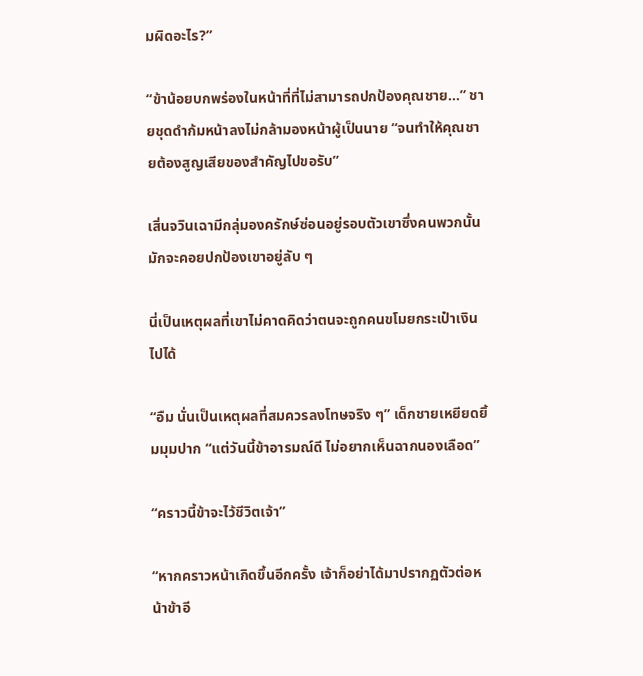มผิดอะไร?”

“ข้าน้อยบกพร่องในหน้าที่ที่ไม่สามารถปกป้องคุณชาย...” ชายชุดดำก้มหน้าลงไม่กล้ามองหน้าผู้เป็นนาย “จนทำให้คุณชายต้องสูญเสียของสำคัญไปขอรับ”

เสิ่นจวินเฉามีกลุ่มองครักษ์ซ่อนอยู่รอบตัวเขาซึ่งคนพวกนั้นมักจะคอยปกป้องเขาอยู่ลับ ๆ

นี่เป็นเหตุผลที่เขาไม่คาดคิดว่าตนจะถูกคนขโมยกระเป๋าเงินไปได้

“อืม นั่นเป็นเหตุผลที่สมควรลงโทษจริง ๆ” เด็กชายเหยียดยิ้มมุมปาก “แต่วันนี้ข้าอารมณ์ดี ไม่อยากเห็นฉากนองเลือด”

“คราวนี้ข้าจะไว้ชีวิตเจ้า”

“หากคราวหน้าเกิดขึ้นอีกครั้ง เจ้าก็อย่าได้มาปรากฏตัวต่อหน้าข้าอี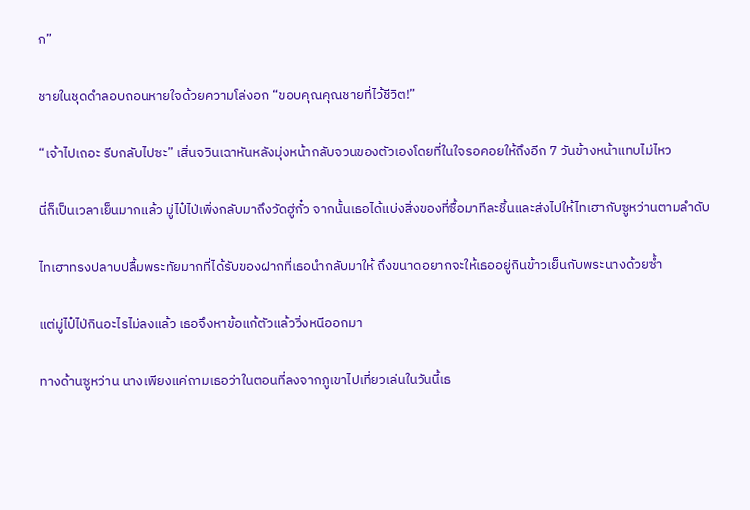ก”

ชายในชุดดำลอบถอนหายใจด้วยความโล่งอก “ขอบคุณคุณชายที่ไว้ชีวิต!”

“เจ้าไปเถอะ รีบกลับไปซะ” เสิ่นจวินเฉาหันหลังมุ่งหน้ากลับจวนของตัวเองโดยที่ในใจรอคอยให้ถึงอีก 7 วันข้างหน้าแทบไม่ไหว

นี่ก็เป็นเวลาเย็นมากแล้ว มู่ไป๋ไป่เพิ่งกลับมาถึงวัดฮู่กั๋ว จากนั้นเธอได้แบ่งสิ่งของที่ซื้อมาทีละชิ้นและส่งไปให้ไทเฮากับซูหว่านตามลำดับ

ไทเฮาทรงปลาบปลื้มพระทัยมากที่ได้รับของฝากที่เธอนำกลับมาให้ ถึงขนาดอยากจะให้เธออยู่กินข้าวเย็นกับพระนางด้วยซ้ำ

แต่มู่ไป๋ไป่กินอะไรไม่ลงแล้ว เธอจึงหาข้อแก้ตัวแล้ววิ่งหนีออกมา

ทางด้านซูหว่าน นางเพียงแค่ถามเธอว่าในตอนที่ลงจากภูเขาไปเที่ยวเล่นในวันนี้เธ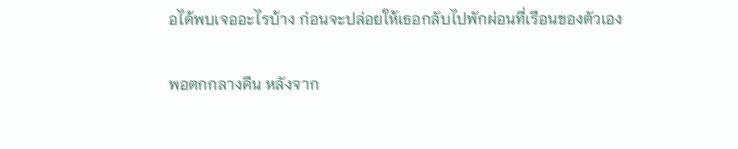อได้พบเจออะไรบ้าง ก่อนจะปล่อยให้เธอกลับไปพักผ่อนที่เรือนของตัวเอง

พอตกกลางคืน หลังจาก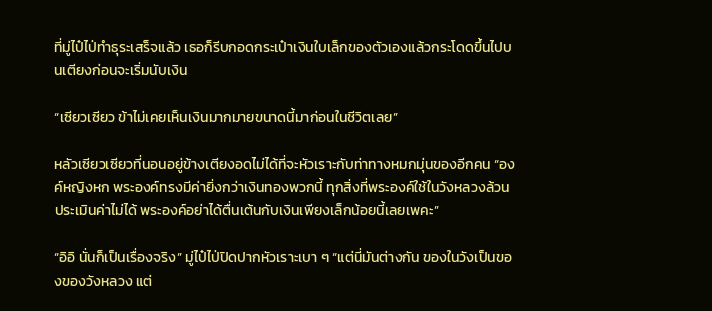ที่มู่ไป๋ไป่ทำธุระเสร็จแล้ว เธอก็รีบกอดกระเป๋าเงินใบเล็กของตัวเองแล้วกระโดดขึ้นไปบนเตียงก่อนจะเริ่มนับเงิน

“เซียวเซียว ข้าไม่เคยเห็นเงินมากมายขนาดนี้มาก่อนในชีวิตเลย”

หลัวเซียวเซียวที่นอนอยู่ข้างเตียงอดไม่ได้ที่จะหัวเราะกับท่าทางหมกมุ่นของอีกคน “องค์หญิงหก พระองค์ทรงมีค่ายิ่งกว่าเงินทองพวกนี้ ทุกสิ่งที่พระองค์ใช้ในวังหลวงล้วนประเมินค่าไม่ได้ พระองค์อย่าได้ตื่นเต้นกับเงินเพียงเล็กน้อยนี้เลยเพคะ”

“อิอิ นั่นก็เป็นเรื่องจริง” มู่ไป๋ไป่ปิดปากหัวเราะเบา ๆ “แต่นี่มันต่างกัน ของในวังเป็นของของวังหลวง แต่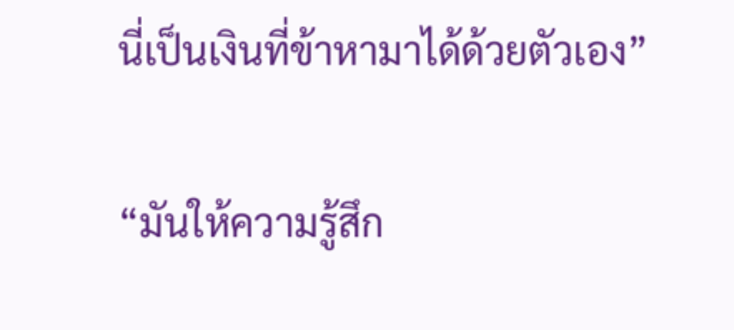นี่เป็นเงินที่ข้าหามาได้ด้วยตัวเอง”

“มันให้ความรู้สึก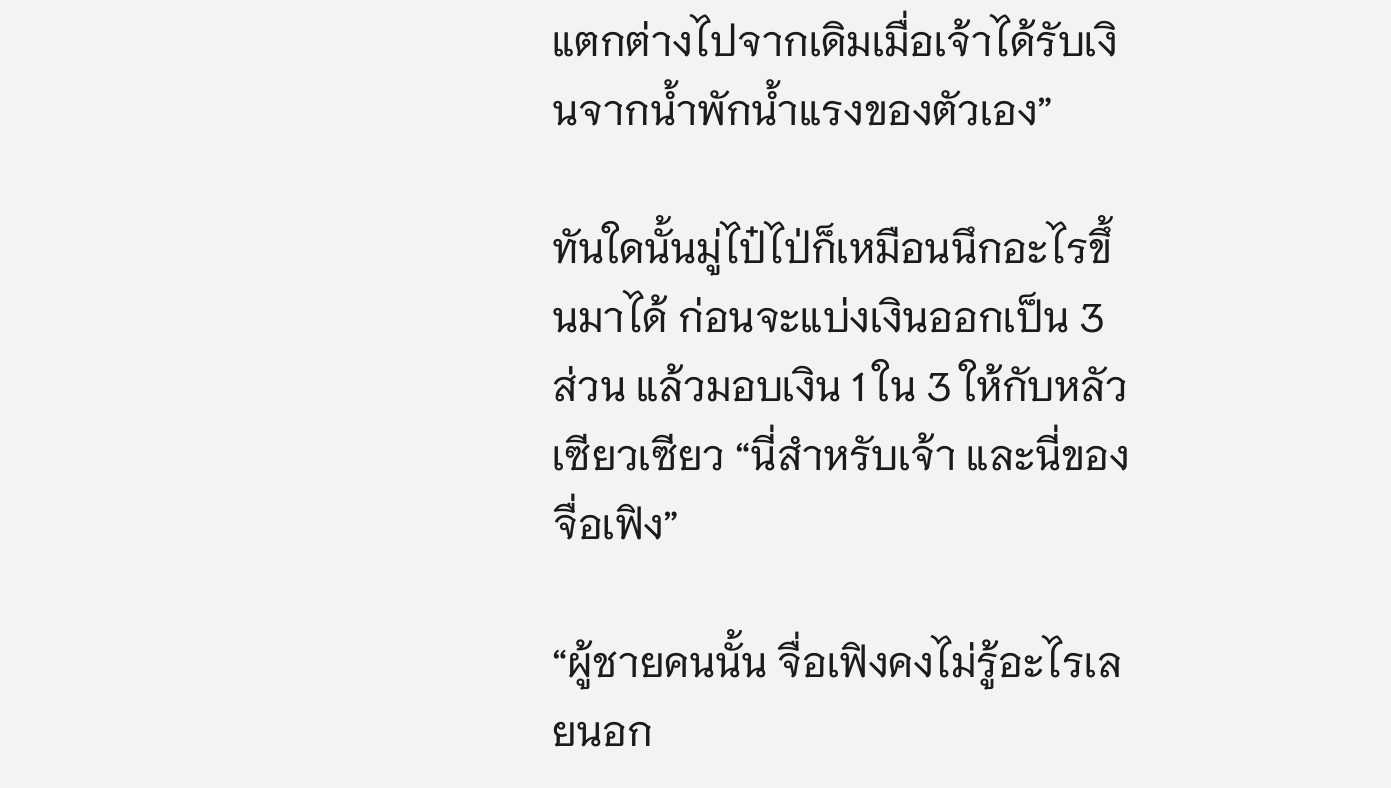แตกต่างไปจากเดิมเมื่อเจ้าได้รับเงินจากน้ำพักน้ำแรงของตัวเอง”

ทันใดนั้นมู่ไป๋ไป่ก็เหมือนนึกอะไรขึ้นมาได้ ก่อนจะแบ่งเงินออกเป็น 3 ส่วน แล้วมอบเงิน 1 ใน 3 ให้กับหลัวเซียวเซียว “นี่สำหรับเจ้า และนี่ของจื่อเฟิง”

“ผู้ชายคนนั้น จื่อเฟิงคงไม่รู้อะไรเลยนอก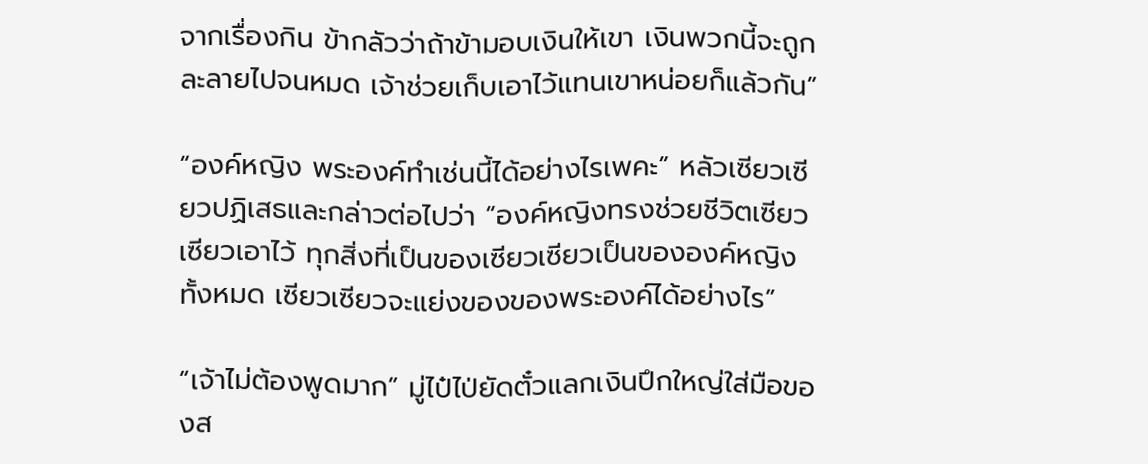จากเรื่องกิน ข้ากลัวว่าถ้าข้ามอบเงินให้เขา เงินพวกนี้จะถูกละลายไปจนหมด เจ้าช่วยเก็บเอาไว้แทนเขาหน่อยก็แล้วกัน”

“องค์หญิง พระองค์ทำเช่นนี้ได้อย่างไรเพคะ” หลัวเซียวเซียวปฏิเสธและกล่าวต่อไปว่า “องค์หญิงทรงช่วยชีวิตเซียวเซียวเอาไว้ ทุกสิ่งที่เป็นของเซียวเซียวเป็นขององค์หญิงทั้งหมด เซียวเซียวจะแย่งของของพระองค์ได้อย่างไร”

“เจ้าไม่ต้องพูดมาก” มู่ไป๋ไป่ยัดตั๋วแลกเงินปึกใหญ่ใส่มือของส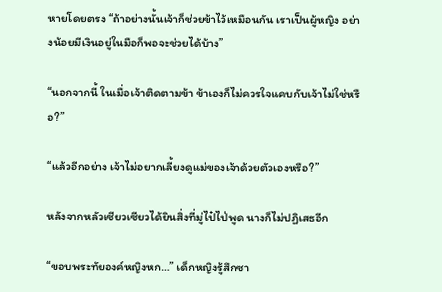หายโดยตรง “ถ้าอย่างนั้นเจ้าก็ช่วยข้าไว้เหมือนกัน เราเป็นผู้หญิง อย่างน้อยมีเงินอยู่ในมือก็พอจะช่วยได้บ้าง”

“นอกจากนี้ ในเมื่อเจ้าติดตามข้า ข้าเองก็ไม่ควรใจแคบกับเจ้าไม่ใช่หรือ?”

“แล้วอีกอย่าง เจ้าไม่อยากเลี้ยงดูแม่ของเจ้าด้วยตัวเองหรือ?”

หลังจากหลัวเซียวเซียวได้ยินสิ่งที่มู่ไป๋ไป่พูด นางก็ไม่ปฏิเสธอีก

“ขอบพระทัยองค์หญิงหก…” เด็กหญิงรู้สึกซา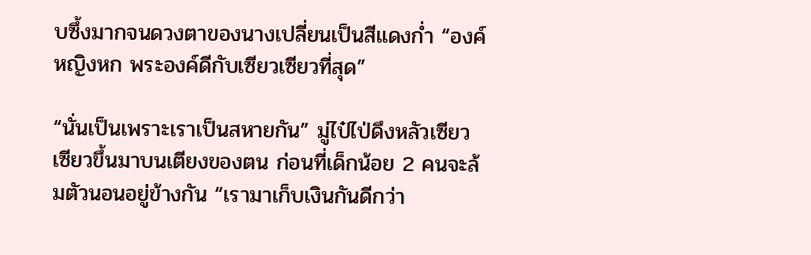บซึ้งมากจนดวงตาของนางเปลี่ยนเป็นสีแดงก่ำ “องค์หญิงหก พระองค์ดีกับเซียวเซียวที่สุด”

“นั่นเป็นเพราะเราเป็นสหายกัน” มู่ไป๋ไป่ดึงหลัวเซียวเซียวขึ้นมาบนเตียงของตน ก่อนที่เด็กน้อย 2 คนจะล้มตัวนอนอยู่ข้างกัน “เรามาเก็บเงินกันดีกว่า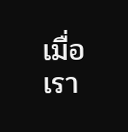เมื่อเรา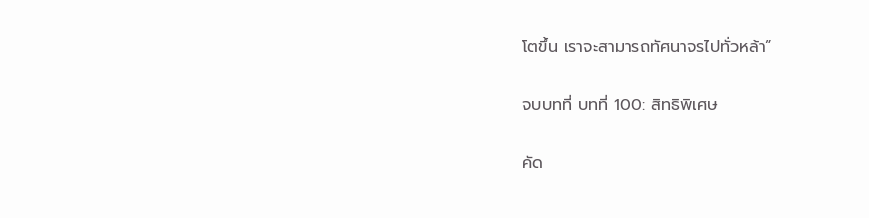โตขึ้น เราจะสามารถทัศนาจรไปทั่วหล้า”

จบบทที่ บทที่ 100: สิทธิพิเศษ

คัด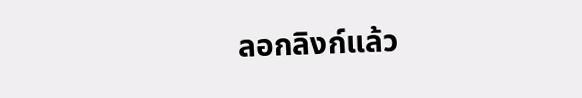ลอกลิงก์แล้ว